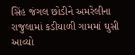સિંહ જંગલ છોડીને અમરેલીના રાજુલામાં કડીયાળી ગામમાં ઘુસી આવ્યો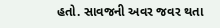હતો. સાવજની અવર જવર થતા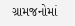ગ્રામજનોમાં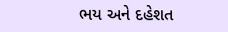ભય અને દહેશત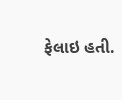ફેલાઇ હતી.